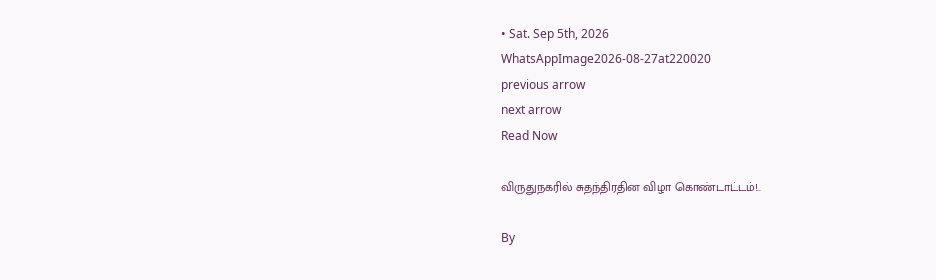• Sat. Sep 5th, 2026
WhatsAppImage2026-08-27at220020
previous arrow
next arrow
Read Now

விருதுநகரில் சுதந்திரதின விழா கொண்டாட்டம்!..

By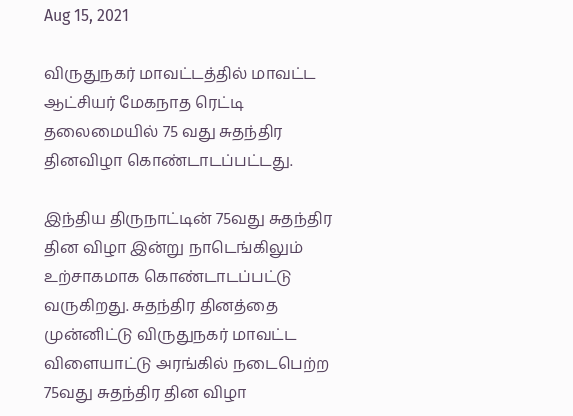Aug 15, 2021

விருதுநகர் மாவட்டத்தில் மாவட்ட ஆட்சியர் மேகநாத ரெட்டி தலைமையில் 75 வது சுதந்திர தினவிழா கொண்டாடப்பட்டது.

இந்திய திருநாட்டின் 75வது சுதந்திர தின விழா இன்று நாடெங்கிலும் உற்சாகமாக கொண்டாடப்பட்டு வருகிறது. சுதந்திர தினத்தை முன்னிட்டு விருதுநகர் மாவட்ட விளையாட்டு அரங்கில் நடைபெற்ற 75வது சுதந்திர தின விழா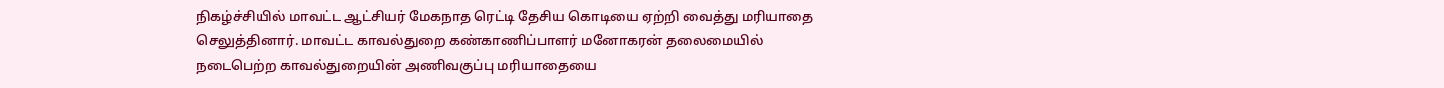நிகழ்ச்சியில் மாவட்ட ஆட்சியர் மேகநாத ரெட்டி தேசிய கொடியை ஏற்றி வைத்து மரியாதை செலுத்தினார். மாவட்ட காவல்துறை கண்காணிப்பாளர் மனோகரன் தலைமையில் நடைபெற்ற காவல்துறையின் அணிவகுப்பு மரியாதையை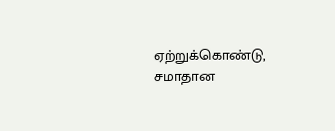ஏற்றுக்கொண்டு, சமாதான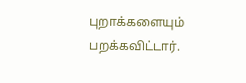புறாக்களையும் பறக்கவிட்டார்.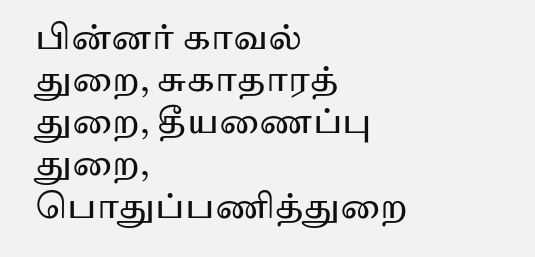பின்னர் காவல் துறை, சுகாதாரத் துறை, தீயணைப்பு துறை, பொதுப்பணித்துறை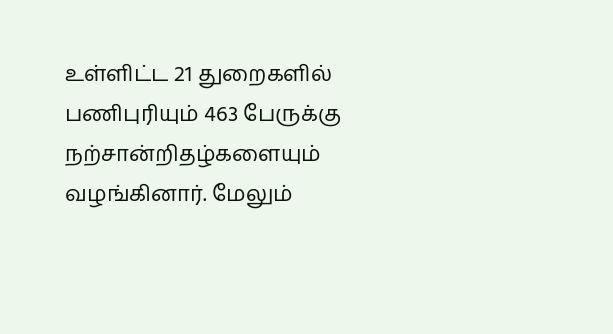உள்ளிட்ட 21 துறைகளில் பணிபுரியும் 463 பேருக்கு நற்சான்றிதழ்களையும் வழங்கினார். மேலும்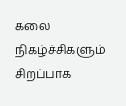கலை நிகழ்ச்சிகளும் சிறப்பாக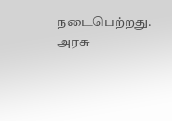நடைபெற்றது. அரசு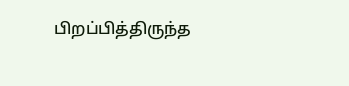பிறப்பித்திருந்த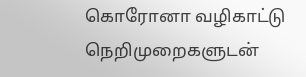கொரோனா வழிகாட்டு நெறிமுறைகளுடன்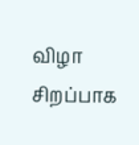விழா சிறப்பாக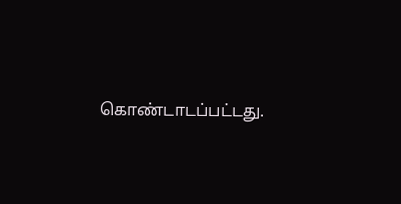கொண்டாடப்பட்டது.